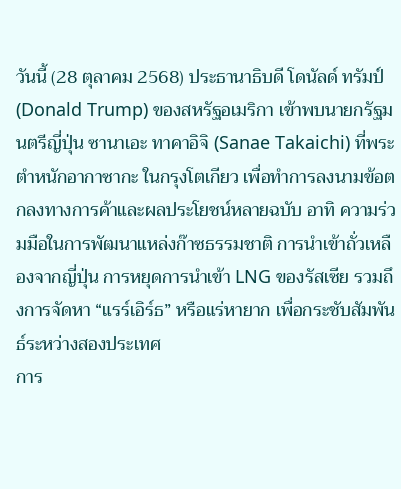วันนี้ (28 ตุลาคม 2568) ประธานาธิบดี โดนัลด์ ทรัมป์ (Donald Trump) ของสหรัฐอเมริกา เข้าพบนายกรัฐมนตรีญี่ปุ่น ซานาเอะ ทาคาอิจิ (Sanae Takaichi) ที่พระตำหนักอากาซากะ ในกรุงโตเกียว เพื่อทำการลงนามข้อตกลงทางการค้าและผลประโยชน์หลายฉบับ อาทิ ความร่วมมือในการพัฒนาแหล่งก๊าซธรรมชาติ การนำเข้าถั่วเหลืองจากญี่ปุ่น การหยุดการนำเข้า LNG ของรัสเซีย รวมถึงการจัดหา “แรร์เอิร์ธ” หรือแร่หายาก เพื่อกระชับสัมพันธ์ระหว่างสองประเทศ
การ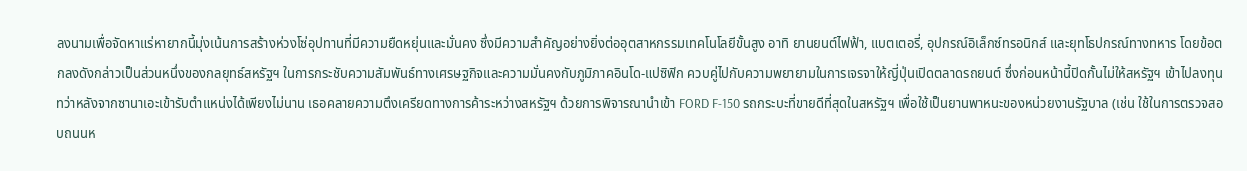ลงนามเพื่อจัดหาแร่หายากนี้มุ่งเน้นการสร้างห่วงโซ่อุปทานที่มีความยืดหยุ่นและมั่นคง ซึ่งมีความสำคัญอย่างยิ่งต่ออุตสาหกรรมเทคโนโลยีขั้นสูง อาทิ ยานยนต์ไฟฟ้า, แบตเตอรี่, อุปกรณ์อิเล็กซ์ทรอนิกส์ และยุทโธปกรณ์ทางทหาร โดยข้อตกลงดังกล่าวเป็นส่วนหนึ่งของกลยุทธ์สหรัฐฯ ในการกระชับความสัมพันธ์ทางเศรษฐกิจและความมั่นคงกับภูมิภาคอินโด-แปซิฟิก ควบคู่ไปกับความพยายามในการเจรจาให้ญี่ปุ่นเปิดตลาดรถยนต์ ซึ่งก่อนหน้านี้ปิดกั้นไม่ให้สหรัฐฯ เข้าไปลงทุน
ทว่าหลังจากซานาเอะเข้ารับตำแหน่งได้เพียงไม่นาน เธอคลายความตึงเครียดทางการค้าระหว่างสหรัฐฯ ด้วยการพิจารณานำเข้า FORD F-150 รถกระบะที่ขายดีที่สุดในสหรัฐฯ เพื่อใช้เป็นยานพาหนะของหน่วยงานรัฐบาล (เช่น ใช้ในการตรวจสอบถนนห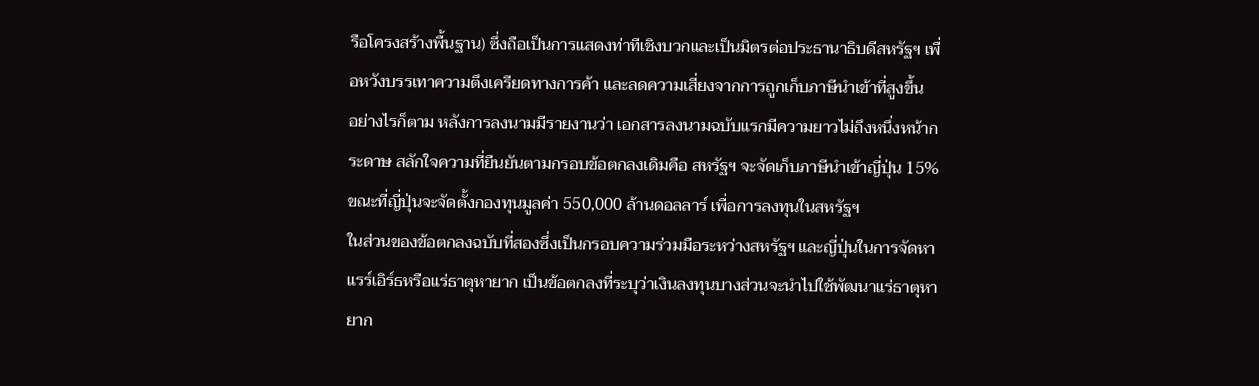รือโครงสร้างพื้นฐาน) ซึ่งถือเป็นการแสดงท่าทีเชิงบวกและเป็นมิตรต่อประธานาธิบดีสหรัฐฯ เพื่อหวังบรรเทาความตึงเครียดทางการค้า และลดความเสี่ยงจากการถูกเก็บภาษีนำเข้าที่สูงขึ้น
อย่างไรก็ตาม หลังการลงนามมีรายงานว่า เอกสารลงนามฉบับแรกมีความยาวไม่ถึงหนึ่งหน้ากระดาษ สลักใจความที่ยืนยันตามกรอบข้อตกลงเดิมคือ สหรัฐฯ จะจัดเก็บภาษีนำเข้าญี่ปุ่น 15% ขณะที่ญี่ปุ่นจะจัดตั้งกองทุนมูลค่า 550,000 ล้านดอลลาร์ เพื่อการลงทุนในสหรัฐฯ
ในส่วนของข้อตกลงฉบับที่สองซึ่งเป็นกรอบความร่วมมือระหว่างสหรัฐฯ และญี่ปุ่นในการจัดหาแรร์เอิร์ธหรือแร่ธาตุหายาก เป็นข้อตกลงที่ระบุว่าเงินลงทุนบางส่วนจะนำไปใช้พัฒนาแร่ธาตุหายาก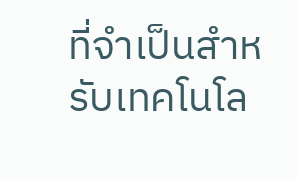ที่จำเป็นสำหรับเทคโนโล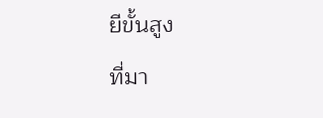ยีขั้นสูง
ที่มา